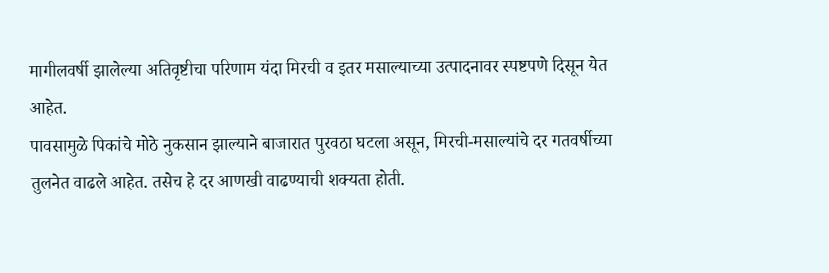मागीलवर्षी झालेल्या अतिवृष्टीचा परिणाम यंदा मिरची व इतर मसाल्याच्या उत्पादनावर स्पष्टपणे दिसून येत आहेत.
पावसामुळे पिकांचे मोठे नुकसान झाल्याने बाजारात पुरवठा घटला असून, मिरची-मसाल्यांचे दर गतवर्षीच्या तुलनेत वाढले आहेत. तसेच हे दर आणखी वाढण्याची शक्यता होती.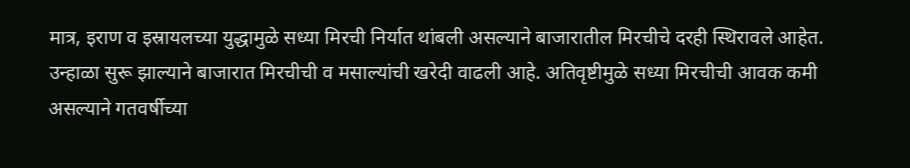मात्र, इराण व इस्रायलच्या युद्धामुळे सध्या मिरची निर्यात थांबली असल्याने बाजारातील मिरचीचे दरही स्थिरावले आहेत.
उन्हाळा सुरू झाल्याने बाजारात मिरचीची व मसाल्यांची खरेदी वाढली आहे. अतिवृष्टीमुळे सध्या मिरचीची आवक कमी असल्याने गतवर्षीच्या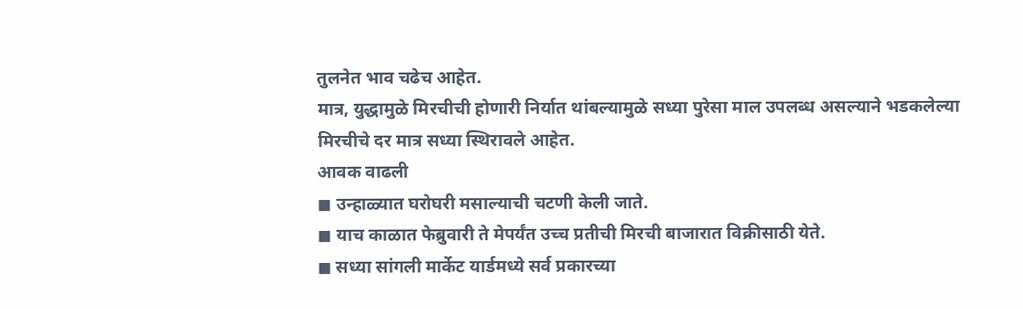तुलनेत भाव चढेच आहेत.
मात्र, युद्धामुळे मिरचीची होणारी निर्यात थांबल्यामुळे सध्या पुरेसा माल उपलब्ध असल्याने भडकलेल्या मिरचीचे दर मात्र सध्या स्थिरावले आहेत.
आवक वाढली
◼ उन्हाळ्यात घरोघरी मसाल्याची चटणी केली जाते.
◼ याच काळात फेब्रुवारी ते मेपर्यंत उच्च प्रतीची मिरची बाजारात विक्रीसाठी येते.
◼ सध्या सांगली मार्केट यार्डमध्ये सर्व प्रकारच्या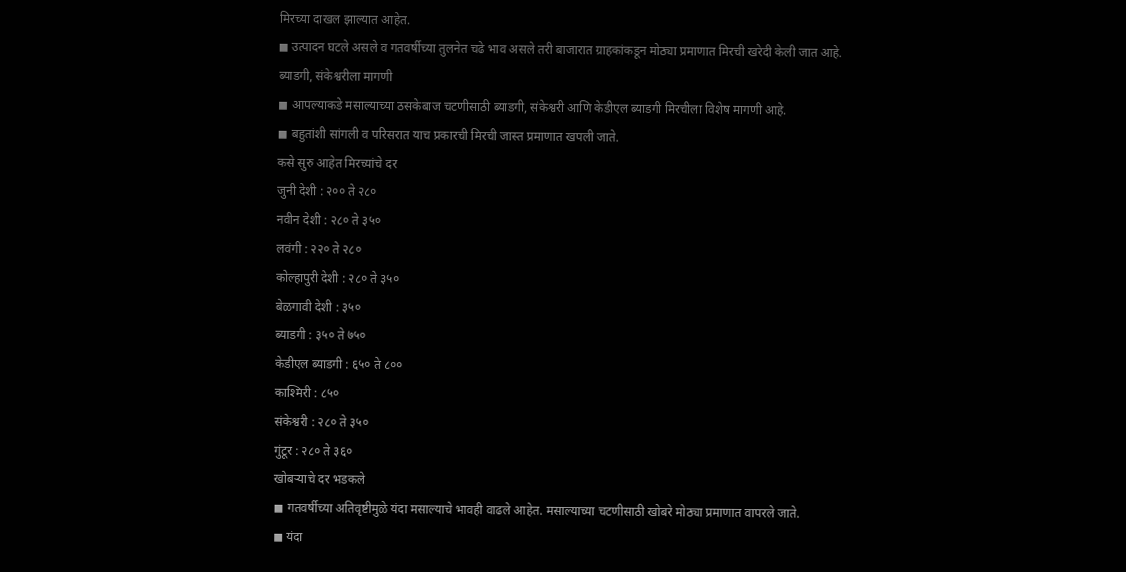मिरच्या दाखल झाल्यात आहेत.
◼ उत्पादन घटले असले व गतवर्षीच्या तुलनेत चढे भाव असले तरी बाजारात ग्राहकांकडून मोठ्या प्रमाणात मिरची खरेदी केली जात आहे.
ब्याडगी, संकेश्वरीला मागणी
◼ आपल्याकडे मसाल्याच्या ठसकेबाज चटणीसाठी ब्याडगी, संकेश्वरी आणि केडीएल ब्याडगी मिरचीला विशेष मागणी आहे.
◼ बहुतांशी सांगली व परिसरात याच प्रकारची मिरची जास्त प्रमाणात खपली जाते.
कसे सुरु आहेत मिरच्यांचे दर
जुनी देशी : २०० ते २८०
नवीन देशी : २८० ते ३५०
लवंगी : २२० ते २८०
कोल्हापुरी देशी : २८० ते ३५०
बेळगावी देशी : ३५०
ब्याडगी : ३५० ते ७५०
केडीएल ब्याडगी : ६५० ते ८००
काश्मिरी : ८५०
संकेश्वरी : २८० ते ३५०
गुंटूर : २८० ते ३६०
खोबऱ्याचे दर भडकले
◼ गतवर्षीच्या अतिवृष्टीमुळे यंदा मसाल्याचे भावही वाढले आहेत. मसाल्याच्या चटणीसाठी खोबरे मोठ्या प्रमाणात वापरले जाते.
◼ यंदा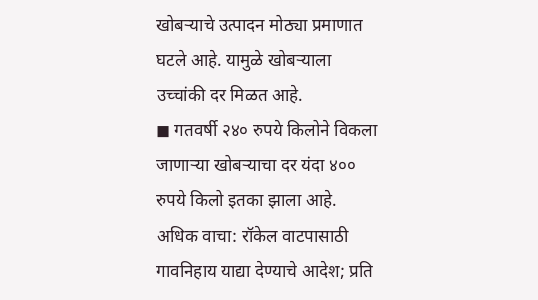खोबऱ्याचे उत्पादन मोठ्या प्रमाणात घटले आहे. यामुळे खोबऱ्याला उच्चांकी दर मिळत आहे.
◼ गतवर्षी २४० रुपये किलोने विकला जाणाऱ्या खोबऱ्याचा दर यंदा ४०० रुपये किलो इतका झाला आहे.
अधिक वाचा: रॉकेल वाटपासाठी गावनिहाय याद्या देण्याचे आदेश; प्रति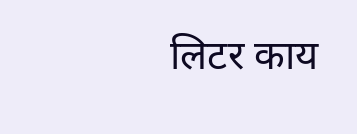लिटर काय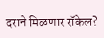दराने मिळणार रॉकेल?